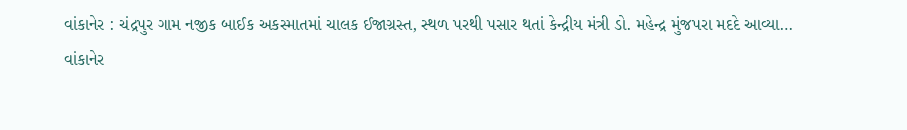વાંકાનેર : ચંદ્રપુર ગામ નજીક બાઈક અકસ્માતમાં ચાલક ઈજાગ્રસ્ત, સ્થળ પરથી પસાર થતાં કેન્દ્રીય મંત્રી ડો. મહેન્દ્ર મુંજપરા મદદે આવ્યા…
વાંકાનેર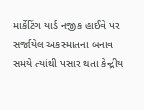માર્કેટિંગ યાર્ડ નજીક હાઈવે પર સર્જાયેલ અકસ્માતના બનાવ સમયે ત્યાંથી પસાર થતા કેન્દ્રીય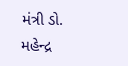મંત્રી ડો. મહેન્દ્ર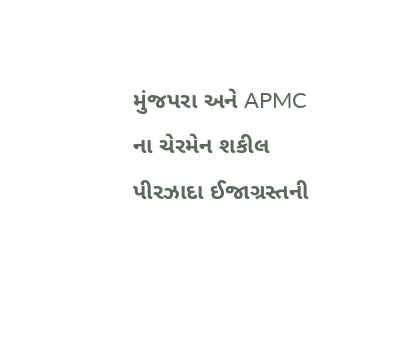મુંજપરા અને APMC ના ચેરમેન શકીલ પીરઝાદા ઈજાગ્રસ્તની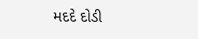મદદે દોડી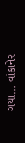ગયા… વાંકાનેર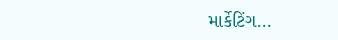માર્કેટિંગ…